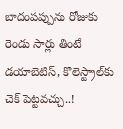బాదంప‌ప్పును రోజుకు రెండు సార్లు తింటే డ‌యాబెటిస్, కొలెస్ట్రాల్‌కు చెక్ పెట్ట‌వ‌చ్చు..!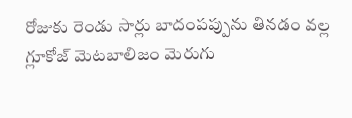రోజుకు రెండు సార్లు బాదంప‌ప్పును తిన‌డం వ‌ల్ల గ్లూకోజ్ మెట‌బాలిజం మెరుగు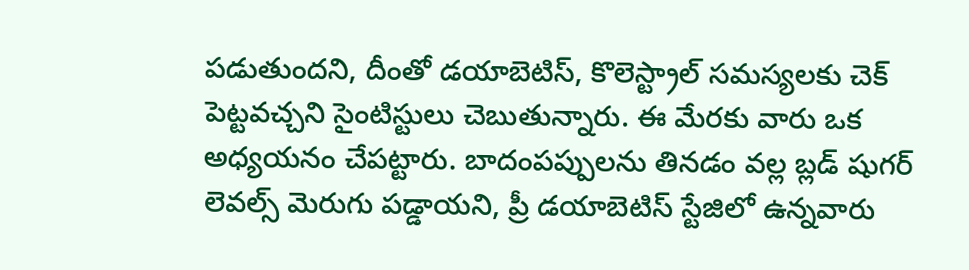ప‌డుతుంద‌ని, దీంతో డ‌యాబెటిస్‌, కొలెస్ట్రాల్ స‌మ‌స్య‌ల‌కు చెక్ పెట్ట‌వ‌చ్చ‌ని సైంటిస్టులు చెబుతున్నారు. ఈ మేరకు వారు ఒక అధ్య‌య‌నం చేప‌ట్టారు. బాదంప‌ప్పుల‌ను తిన‌డం వ‌ల్ల బ్ల‌డ్ షుగ‌ర్ లెవ‌ల్స్ మెరుగు ప‌డ్డాయ‌ని, ప్రీ డ‌యాబెటిస్ స్టేజిలో ఉన్న‌వారు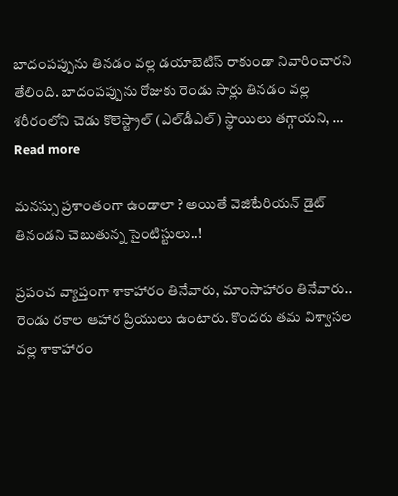బాదంప‌ప్పును తిన‌డం వ‌ల్ల డ‌యాబెటిస్ రాకుండా నివారించార‌ని తేలింది. బాదంప‌ప్పును రోజుకు రెండు సార్లు తిన‌డం వ‌ల్ల శ‌రీరంలోని చెడు కొలెస్ట్రాల్ (ఎల్‌డీఎల్‌) స్థాయిలు త‌గ్గాయ‌ని, … Read more

మ‌న‌స్సు ప్ర‌శాంతంగా ఉండాలా ? అయితే వెజిటేరియ‌న్ డైట్ తినండని చెబుతున్న సైంటిస్టులు..!

ప్ర‌పంచ వ్యాప్తంగా శాకాహారం తినేవారు, మాంసాహారం తినేవారు.. రెండు ర‌కాల ఆహార ప్రియులు ఉంటారు. కొంద‌రు త‌మ విశ్వాస‌ల వ‌ల్ల శాకాహారం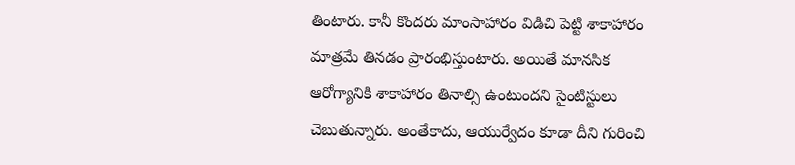తింటారు. కానీ కొంద‌రు మాంసాహారం విడిచి పెట్టి శాకాహారం మాత్ర‌మే తిన‌డం ప్రారంభిస్తుంటారు. అయితే మాన‌సిక ఆరోగ్యానికి శాకాహారం తినాల్సి ఉంటుంద‌ని సైంటిస్టులు చెబుతున్నారు. అంతేకాదు, ఆయుర్వేదం కూడా దీని గురించి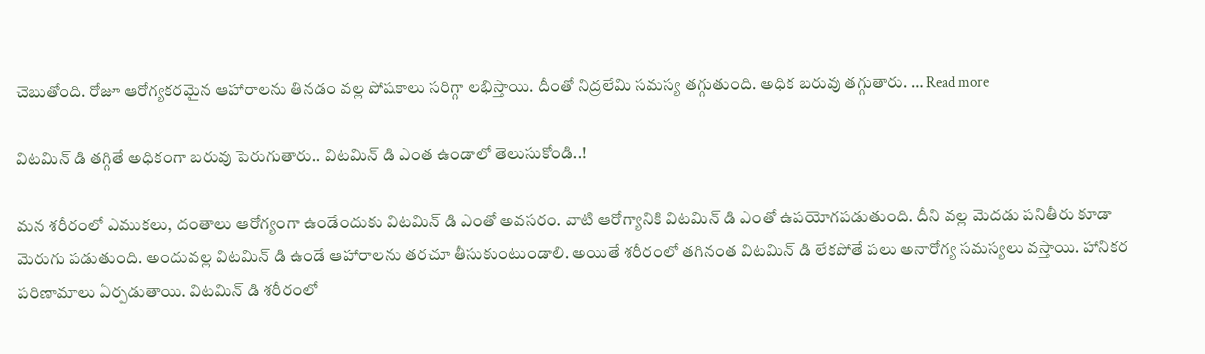చెబుతోంది. రోజూ ఆరోగ్య‌క‌ర‌మైన ఆహారాల‌ను తిన‌డం వ‌ల్ల పోష‌కాలు స‌రిగ్గా ల‌భిస్తాయి. దీంతో నిద్ర‌లేమి స‌మ‌స్య త‌గ్గుతుంది. అధిక బ‌రువు త‌గ్గుతారు. … Read more

విట‌మిన్ డి త‌గ్గితే అధికంగా బ‌రువు పెరుగుతారు.. విట‌మిన్ డి ఎంత ఉండాలో తెలుసుకోండి..!

మ‌న శ‌రీరంలో ఎముక‌లు, దంతాలు ఆరోగ్యంగా ఉండేందుకు విట‌మిన్ డి ఎంతో అవ‌స‌రం. వాటి ఆరోగ్యానికి విట‌మిన్ డి ఎంతో ఉప‌యోగ‌ప‌డుతుంది. దీని వ‌ల్ల మెద‌డు ప‌నితీరు కూడా మెరుగు ప‌డుతుంది. అందువ‌ల్ల విట‌మిన్ డి ఉండే ఆహారాల‌ను త‌ర‌చూ తీసుకుంటుండాలి. అయితే శ‌రీరంలో త‌గినంత విట‌మిన్ డి లేక‌పోతే ప‌లు అనారోగ్య స‌మ‌స్య‌లు వ‌స్తాయి. హానిక‌ర ప‌రిణామాలు ఏర్ప‌డుతాయి. విట‌మిన్ డి శ‌రీరంలో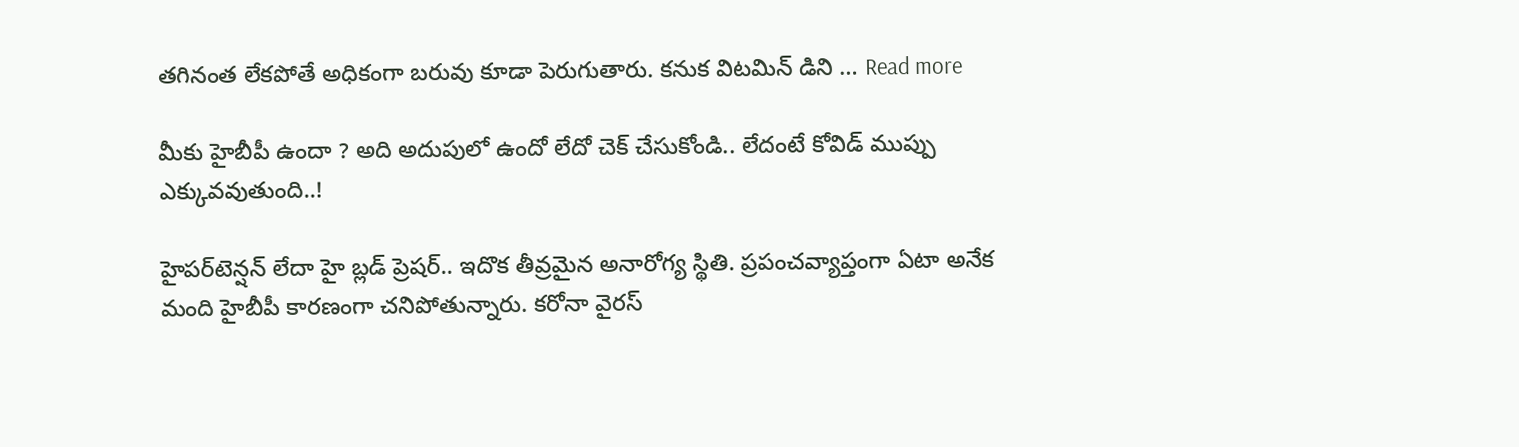త‌గినంత లేక‌పోతే అధికంగా బ‌రువు కూడా పెరుగుతారు. క‌నుక విట‌మిన్ డిని … Read more

మీకు హైబీపీ ఉందా ? అది అదుపులో ఉందో లేదో చెక్ చేసుకోండి.. లేదంటే కోవిడ్ ముప్పు ఎక్కువ‌వుతుంది..!

హైప‌ర్‌టెన్ష‌న్ లేదా హై బ్ల‌డ్ ప్రెష‌ర్‌.. ఇదొక తీవ్ర‌మైన అనారోగ్య స్థితి. ప్ర‌పంచ‌వ్యాప్తంగా ఏటా అనేక మంది హైబీపీ కార‌ణంగా చ‌నిపోతున్నారు. క‌రోనా వైర‌స్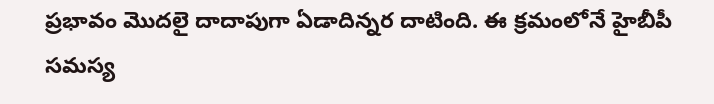ప్ర‌భావం మొద‌లై దాదాపుగా ఏడాదిన్న‌ర దాటింది. ఈ క్ర‌మంలోనే హైబీపీ స‌మ‌స్య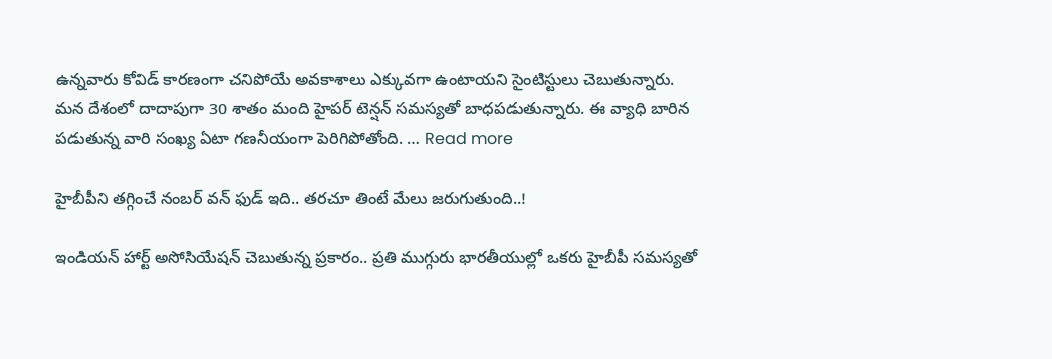ఉన్న‌వారు కోవిడ్ కార‌ణంగా చ‌నిపోయే అవ‌కాశాలు ఎక్కువ‌గా ఉంటాయ‌ని సైంటిస్టులు చెబుతున్నారు. మన దేశంలో దాదాపుగా 30 శాతం మంది హైప‌ర్ టెన్ష‌న్ స‌మ‌స్య‌తో బాధ‌ప‌డుతున్నారు. ఈ వ్యాధి బారిన ప‌డుతున్న వారి సంఖ్య ఏటా గ‌ణ‌నీయంగా పెరిగిపోతోంది. … Read more

హైబీపీని త‌గ్గించే నంబ‌ర్ వ‌న్ ఫుడ్ ఇది.. త‌ర‌చూ తింటే మేలు జ‌రుగుతుంది..!

ఇండియ‌న్ హార్ట్ అసోసియేష‌న్ చెబుతున్న ప్ర‌కారం.. ప్ర‌తి ముగ్గురు భార‌తీయుల్లో ఒక‌రు హైబీపీ స‌మ‌స్య‌తో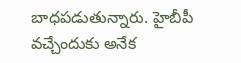బాధ‌ప‌డుతున్నారు. హైబీపీ వ‌చ్చేందుకు అనేక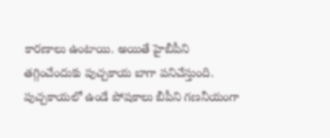కార‌ణాలు ఉంటాయి. అయితే హైబీపీని త‌గ్గించేందుకు పుచ్చ‌కాయ బాగా ప‌నిచేస్తుంది. పుచ్చ‌కాయ‌లో ఉండే పోషకాలు బీపీని గ‌ణ‌నీయంగా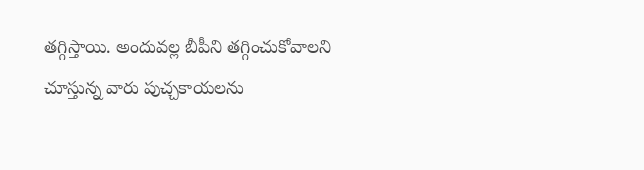త‌గ్గిస్తాయి. అందువ‌ల్ల బీపీని త‌గ్గించుకోవాల‌ని చూస్తున్న వారు పుచ్చ‌కాయ‌ల‌ను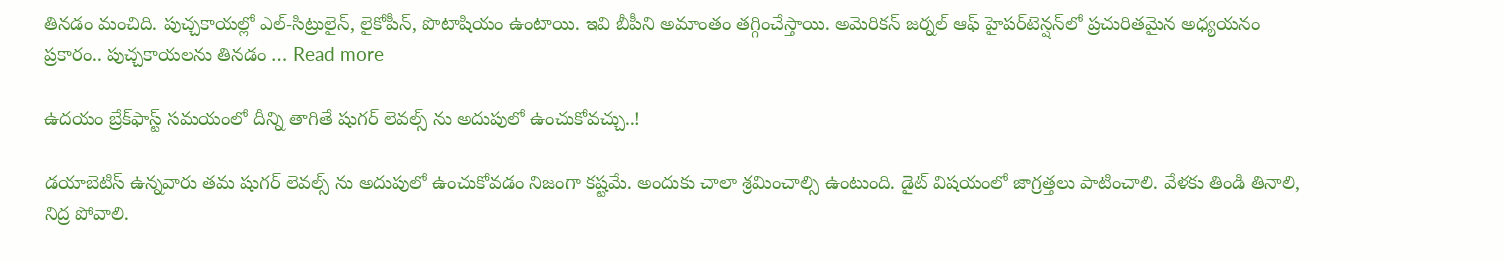తిన‌డం మంచిది. పుచ్చ‌కాయ‌ల్లో ఎల్‌-సిట్రులైన్, లైకోపీన్‌, పొటాషియం ఉంటాయి. ఇవి బీపీని అమాంతం త‌గ్గించేస్తాయి. అమెరిక‌న్ జ‌ర్న‌ల్ ఆఫ్ హైపర్‌టెన్ష‌న్‌లో ప్ర‌చురిత‌మైన అధ్య‌య‌నం ప్ర‌కారం.. పుచ్చ‌కాయ‌ల‌ను తిన‌డం … Read more

ఉద‌యం బ్రేక్‌ఫాస్ట్ స‌మ‌యంలో దీన్ని తాగితే షుగ‌ర్ లెవ‌ల్స్ ను అదుపులో ఉంచుకోవ‌చ్చు..!

డ‌యాబెటిస్ ఉన్న‌వారు త‌మ షుగ‌ర్ లెవ‌ల్స్ ను అదుపులో ఉంచుకోవ‌డం నిజంగా క‌ష్ట‌మే. అందుకు చాలా శ్ర‌మించాల్సి ఉంటుంది. డైట్ విష‌యంలో జాగ్ర‌త్త‌లు పాటించాలి. వేళ‌కు తిండి తినాలి, నిద్ర పోవాలి.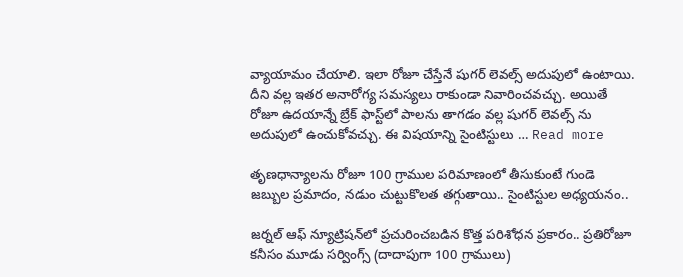వ్యాయామం చేయాలి. ఇలా రోజూ చేస్తేనే షుగ‌ర్ లెవ‌ల్స్ అదుపులో ఉంటాయి. దీని వ‌ల్ల ఇత‌ర అనారోగ్య స‌మ‌స్య‌లు రాకుండా నివారించ‌వ‌చ్చు. అయితే రోజూ ఉద‌యాన్నే బ్రేక్ ఫాస్ట్‌లో పాల‌ను తాగ‌డం వ‌ల్ల షుగ‌ర్ లెవ‌ల్స్ ను అదుపులో ఉంచుకోవ‌చ్చు. ఈ విష‌యాన్ని సైంటిస్టులు … Read more

తృణధాన్యాల‌ను రోజూ 100 గ్రాముల పరిమాణంలో తీసుకుంటే గుండె జ‌బ్బుల ప్ర‌మాదం, న‌డుం చుట్టుకొల‌త‌ త‌గ్గుతాయి.. సైంటిస్టుల అధ్య‌య‌నం..

జర్నల్ ఆఫ్ న్యూట్రిషన్‌లో ప్రచురించబడిన కొత్త పరిశోధన ప్రకారం.. ప్రతిరోజూ కనీసం మూడు స‌ర్వింగ్స్ (దాదాపుగా 100 గ్రాములు)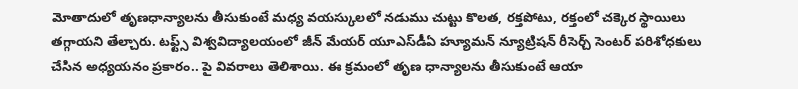మోతాదులో తృణధాన్యాల‌ను తీసుకుంటే మధ్య వయస్కుల‌లో నడుము చుట్టు కొల‌త‌, రక్తపోటు, రక్తంలో చక్కెర స్థాయిలు తగ్గాయ‌ని తేల్చారు. టఫ్ట్స్ విశ్వవిద్యాలయంలో జీన్ మేయర్ యూఎస్‌డీఏ హ్యూమన్ న్యూట్రిషన్ రీసెర్చ్ సెంటర్ పరిశోధకులు చేసిన అధ్యయనం ప్ర‌కారం.. పై వివ‌రాలు తెలిశాయి. ఈ క్ర‌మంలో తృణ ధాన్యాల‌ను తీసుకుంటే ఆయా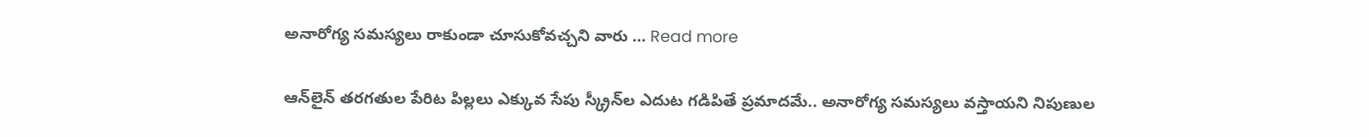అనారోగ్య స‌మ‌స్య‌లు రాకుండా చూసుకోవ‌చ్చ‌ని వారు … Read more

ఆన్‌లైన్ త‌ర‌గ‌తుల పేరిట పిల్ల‌లు ఎక్కువ సేపు స్క్రీన్‌ల ఎదుట గ‌డిపితే ప్ర‌మాద‌మే.. అనారోగ్య స‌మ‌స్య‌లు వ‌స్తాయ‌ని నిపుణుల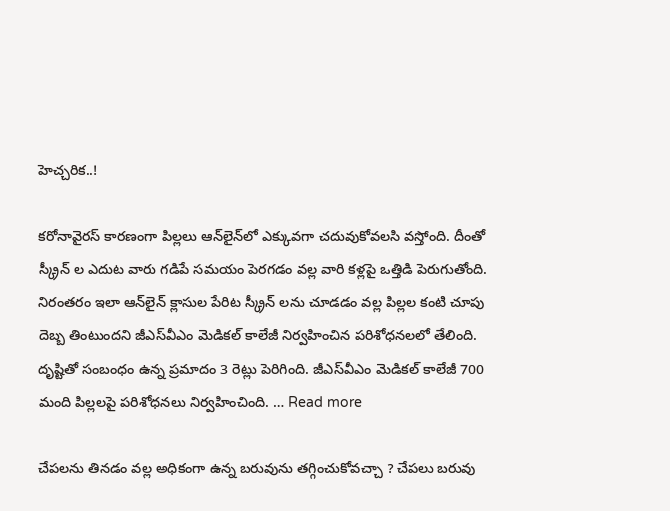హెచ్చ‌రిక‌..!

కరోనావైరస్ కారణంగా పిల్లలు ఆన్‌లైన్‌లో ఎక్కువ‌గా చదువుకోవలసి వస్తోంది. దీంతో స్క్రీన్ ల ఎదుట వారు గ‌డిపే సమయం పెరగడం వల్ల వారి క‌ళ్ల‌పై ఒత్తిడి పెరుగుతోంది. నిరంతరం ఇలా ఆన్‌లైన్ క్లాసుల పేరిట స్క్రీన్ ల‌ను చూడ‌డం వ‌ల్ల పిల్లల కంటి చూపు దెబ్బ తింటుంద‌ని జీఎస్‌వీఎం మెడికల్ కాలేజీ నిర్వహించిన పరిశోధనల‌లో తేలింది. దృష్టితో సంబంధం ఉన్న ప్రమాదం 3 రెట్లు పెరిగింది. జీఎస్‌వీఎం మెడికల్ కాలేజీ 700 మంది పిల్లలపై పరిశోధనలు నిర్వహించింది. … Read more

చేప‌ల‌ను తిన‌డం వ‌ల్ల అధికంగా ఉన్న బ‌రువును త‌గ్గించుకోవ‌చ్చా ? చేప‌లు బ‌రువు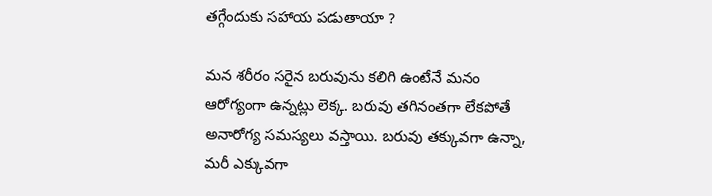త‌గ్గేందుకు స‌హాయ ప‌డుతాయా ?

మ‌న శ‌రీరం స‌రైన బరువును క‌లిగి ఉంటేనే మ‌నం ఆరోగ్యంగా ఉన్న‌ట్లు లెక్క‌. బ‌రువు త‌గినంత‌గా లేకపోతే అనారోగ్య స‌మ‌స్య‌లు వ‌స్తాయి. బ‌రువు త‌క్కువ‌గా ఉన్నా, మ‌రీ ఎక్కువ‌గా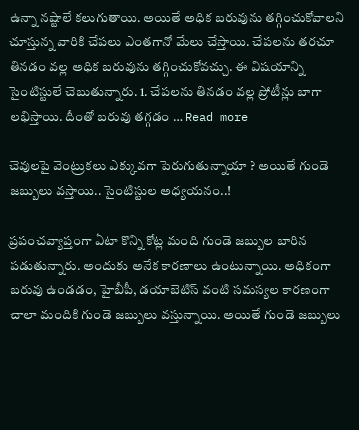ఉన్నా న‌ష్టాలే క‌లుగుతాయి. అయితే అధిక బ‌రువును త‌గ్గించుకోవాల‌ని చూస్తున్న వారికి చేప‌లు ఎంత‌గానో మేలు చేస్తాయి. చేప‌ల‌ను త‌ర‌చూ తిన‌డం వ‌ల్ల అధిక బ‌రువును త‌గ్గించుకోవ‌చ్చు. ఈ విష‌యాన్ని సైంటిస్టులే చెబుతున్నారు. 1. చేప‌ల‌ను తిన‌డం వ‌ల్ల ప్రోటీన్లు బాగా ల‌భిస్తాయి. దీంతో బ‌రువు త‌గ్గ‌డం … Read more

చెవుల‌పై వెంట్రుక‌లు ఎక్కువ‌గా పెరుగుతున్నాయా ? అయితే గుండె జ‌బ్బులు వ‌స్తాయి.. సైంటిస్టుల అధ్య‌య‌నం..!

ప్ర‌పంచ‌వ్యాప్తంగా ఏటా కొన్ని కోట్ల మంది గుండె జ‌బ్బుల బారిన ప‌డుతున్నారు. అందుకు అనేక కార‌ణాలు ఉంటున్నాయి. అధికంగా బరువు ఉండ‌డం, హైబీపీ, డ‌యాబెటిస్ వంటి స‌మ‌స్యల కార‌ణంగా చాలా మందికి గుండె జ‌బ్బులు వ‌స్తున్నాయి. అయితే గుండె జ‌బ్బులు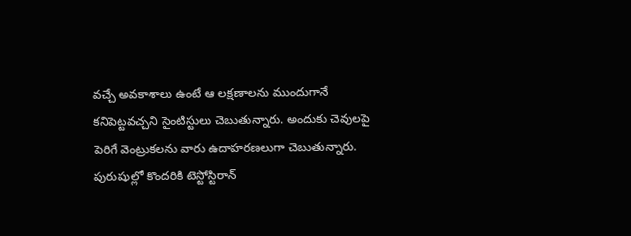వ‌చ్చే అవ‌కాశాలు ఉంటే ఆ ల‌క్ష‌ణాల‌ను ముందుగానే క‌నిపెట్ట‌వ‌చ్చ‌ని సైంటిస్టులు చెబుతున్నారు. అందుకు చెవుల‌పై పెరిగే వెంట్రుక‌ల‌ను వారు ఉదాహ‌ర‌ణ‌లుగా చెబుతున్నారు. పురుషుల్లో కొంద‌రికి టెస్టోస్టిరాన్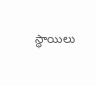స్థాయిలు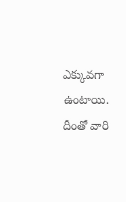ఎక్కువ‌గా ఉంటాయి. దీంతో వారి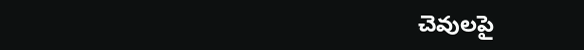చెవుల‌పై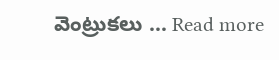వెంట్రుక‌లు … Read more